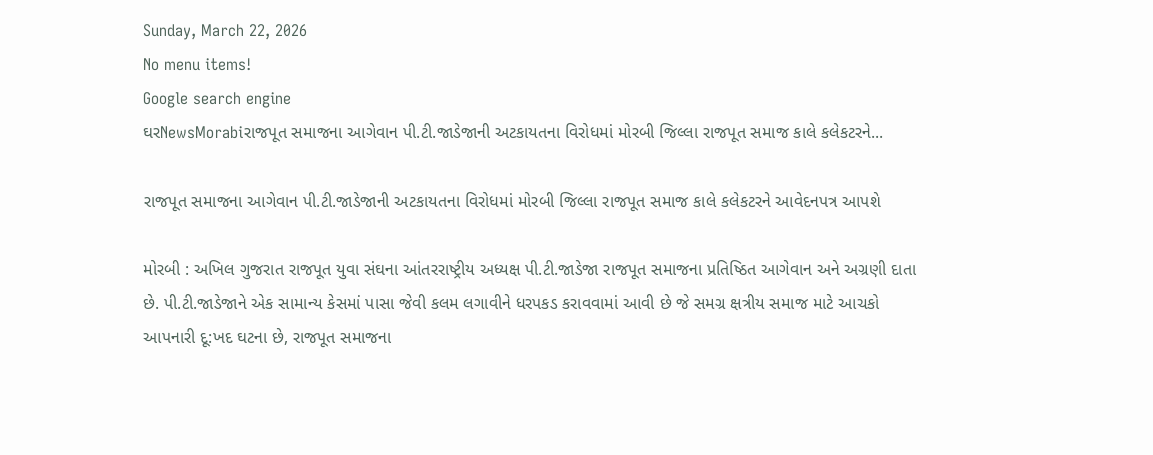Sunday, March 22, 2026
No menu items!
Google search engine
ઘરNewsMorabiરાજપૂત સમાજના આગેવાન પી.ટી.જાડેજાની અટકાયતના વિરોધમાં મોરબી જિલ્લા રાજપૂત સમાજ કાલે કલેકટરને...

રાજપૂત સમાજના આગેવાન પી.ટી.જાડેજાની અટકાયતના વિરોધમાં મોરબી જિલ્લા રાજપૂત સમાજ કાલે કલેકટરને આવેદનપત્ર આપશે

મોરબી : અખિલ ગુજરાત રાજપૂત યુવા સંઘના આંતરરાષ્ટ્રીય અધ્યક્ષ પી.ટી.જાડેજા રાજપૂત સમાજના પ્રતિષ્ઠિત આગેવાન અને અગ્રણી દાતા છે. પી.ટી.જાડેજાને એક સામાન્ય કેસમાં પાસા જેવી કલમ લગાવીને ધરપકડ કરાવવામાં આવી છે જે સમગ્ર ક્ષત્રીય સમાજ માટે આચકો આપનારી દૂ:ખદ ઘટના છે, રાજપૂત સમાજના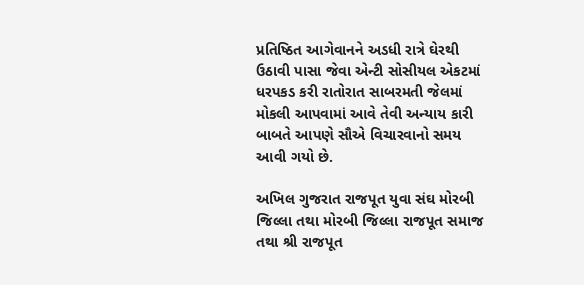પ્રતિષ્ઠિત આગેવાનને અડધી રાત્રે ઘેરથી ઉઠાવી પાસા જેવા એન્ટી સોસીયલ એકટમાં ધરપકડ કરી રાતોરાત સાબરમતી જેલમાં મોકલી આપવામાં આવે તેવી અન્યાય કારી બાબતે આપણે સૌએ વિચારવાનો સમય આવી ગયો છે.

અખિલ ગુજરાત રાજપૂત યુવા સંઘ મોરબી જિલ્લા તથા મોરબી જિલ્લા રાજપૂત સમાજ તથા શ્રી રાજપૂત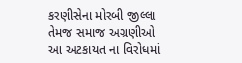કરણીસેના મોરબી જીલ્લા તેમજ સમાજ અગ્રણીઓ આ અટકાયત ના વિરોધમાં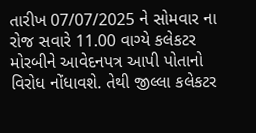તારીખ 07/07/2025 ને સોમવાર ના રોજ સવારે 11.00 વાગ્યે કલેકટર મોરબીને આવેદનપત્ર આપી પોતાનો વિરોધ નોંધાવશે. તેથી જીલ્લા કલેકટર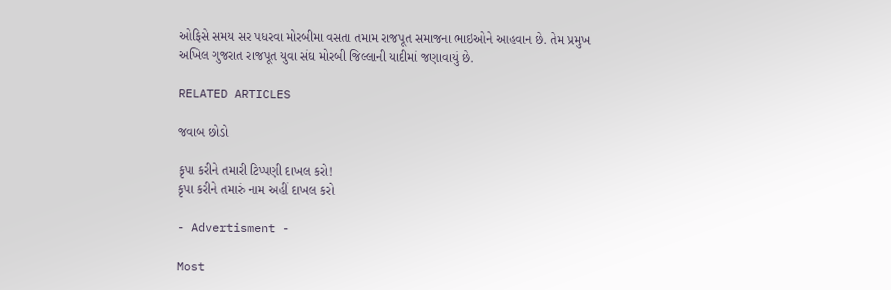ઓફિસે સમય સર પધરવા મોરબીમા વસતા તમામ રાજપૂત સમાજના ભાઇઓને આહવાન છે. તેમ પ્રમુખ અખિલ ગુજરાત રાજપૂત યુવા સંઘ મોરબી જિલ્લાની યાદીમાં જણાવાયું છે.

RELATED ARTICLES

જવાબ છોડો

કૃપા કરીને તમારી ટિપ્પણી દાખલ કરો!
કૃપા કરીને તમારું નામ અહીં દાખલ કરો

- Advertisment -

Most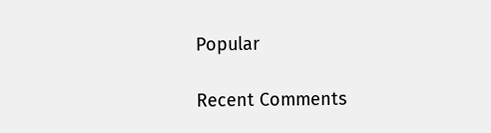Popular

Recent Comments